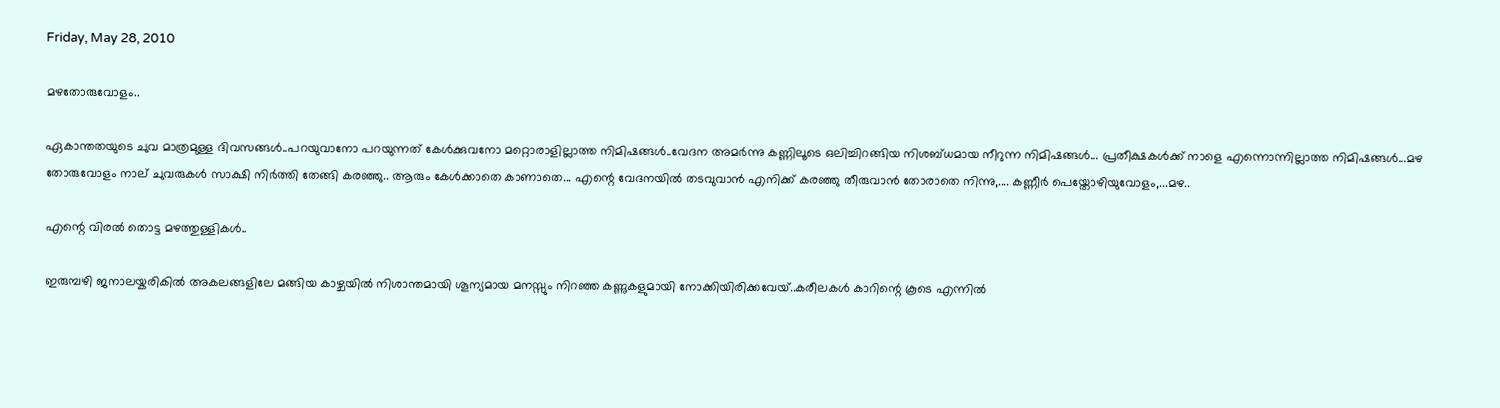Friday, May 28, 2010

മഴതോരുവോളം..

ഏകാന്തതയുടെ ചുവ മാത്രമുള്ള ദിവസങ്ങള്‍..പറയുവാനോ പറയുന്നത് കേള്‍ക്കുവനോ മറ്റൊരാളില്ലാത്ത നിമിഷങ്ങള്‍..വേദന അമര്‍ന്നു കണ്ണിലൂടെ ഒലിച്ചിറങ്ങിയ നിശബ്ധമായ നീറുന്ന നിമിഷങ്ങള്‍... പ്രതീക്ഷകള്‍ക്ക് നാളെ എന്നൊന്നില്ലാത്ത നിമിഷങ്ങള്‍...മഴ തോരുവോളം നാല് ചുവരുകള്‍ സാക്ഷി നിര്‍ത്തി തേങ്ങി കരഞ്ഞു.. ആരും കേള്‍ക്കാതെ കാണാതെ... എന്റെ വേദനയില്‍ തടവുവാന്‍ എനിക്ക് കരഞ്ഞു തീരുവാന്‍ തോരാതെ നിന്നു,.... കണ്ണീര്‍ പെയ്തോഴിയുവോളം,...മഴ..

എന്റെ വിരല്‍ തൊട്ട മഴത്തുള്ളികള്‍..

ഇരുമ്പഴി ജനാലയ്കരികില്‍ അകലങ്ങളിലേ മങ്ങിയ കാഴ്ചയില്‍ നിശാന്തമായി ശൂന്യമായ മനസ്സും നിറഞ്ഞ കണ്ണുകളുമായി നോക്കിയിരിക്കവേയ്..കരീലകള്‍ കാറിന്റെ കൂടെ എന്നില്‍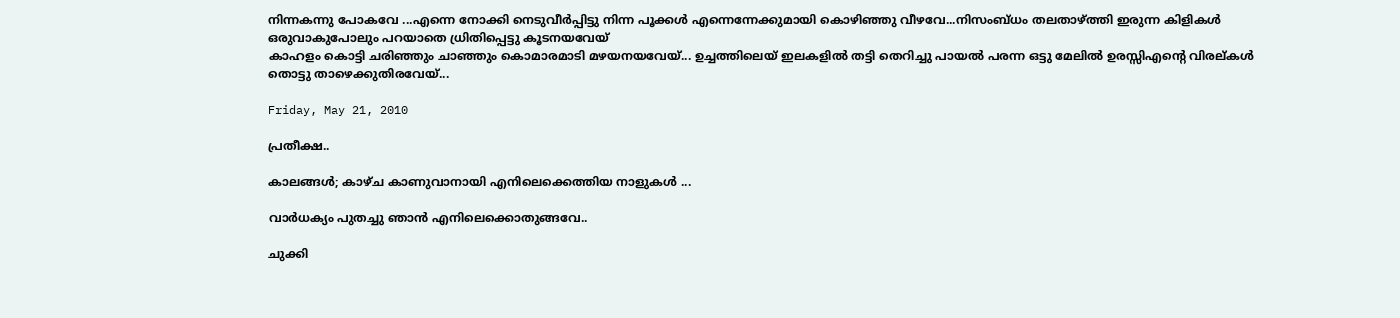നിന്നകന്നു പോകവേ ...എന്നെ നോക്കി നെടുവീര്‍പ്പിട്ടു നിന്ന പൂക്കള്‍ എന്നെന്നേക്കുമായി കൊഴിഞ്ഞു വീഴവേ...നിസംബ്ധം തലതാഴ്ത്തി ഇരുന്ന കിളികള്‍ ഒരുവാകുപോലും പറയാതെ ധ്രിതിപ്പെട്ടു കൂടനയവേയ്
കാഹളം കൊട്ടി ചരിഞ്ഞും ചാഞ്ഞും കൊമാരമാടി മഴയനയവേയ്... ഉച്ചത്തിലെയ് ഇലകളില്‍ തട്ടി തെറിച്ചു പായല്‍ പരന്ന ഒട്ടു മേലില്‍ ഉരസ്സിഎന്റെ വിരല്കള്‍ തൊട്ടു താഴെക്കുതിരവേയ്...

Friday, May 21, 2010

പ്രതീക്ഷ..

കാലങ്ങള്‍; കാഴ്ച കാണുവാനായി എനിലെക്കെത്തിയ നാളുകള്‍ ...

വാര്‍ധക്യം പുതച്ചു ഞാന്‍ എനിലെക്കൊതുങ്ങവേ..

ചുക്കി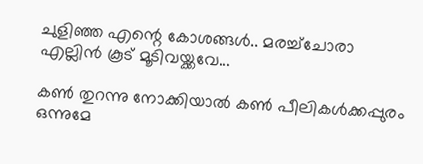ചുളിഞ്ഞ എന്റെ കോശങ്ങള്‍.. മരച്ച്ചോരാ എല്ലിന്‍ കൂട് മൂടിവയ്ക്കവേ...

കണ്‍ തുറന്നു നോക്കിയാല്‍ കണ്‍ പീലികള്‍ക്കപ്പുരം ഒന്നുമേ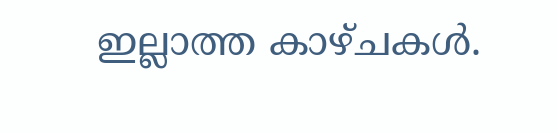ഇല്ലാത്ത കാഴ്ചകള്‍.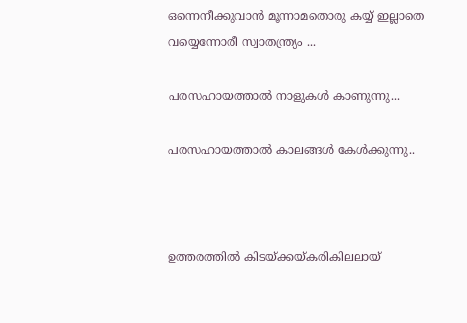ഒന്നെനീക്കുവാന്‍ മൂന്നാമതൊരു കയ്യ് ഇല്ലാതെ വയ്യെന്നോരീ സ്വാതന്ത്ര്യം ...

പരസഹായത്താല്‍ നാളുകള്‍ കാണുന്നു...

പരസഹായത്താല്‍ കാലങ്ങള്‍ കേള്‍ക്കുന്നു..



ഉത്തരത്തില്‍ കിടയ്ക്കയ്കരികിലലായ്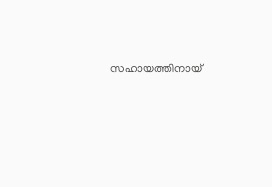സഹായത്തിനായ്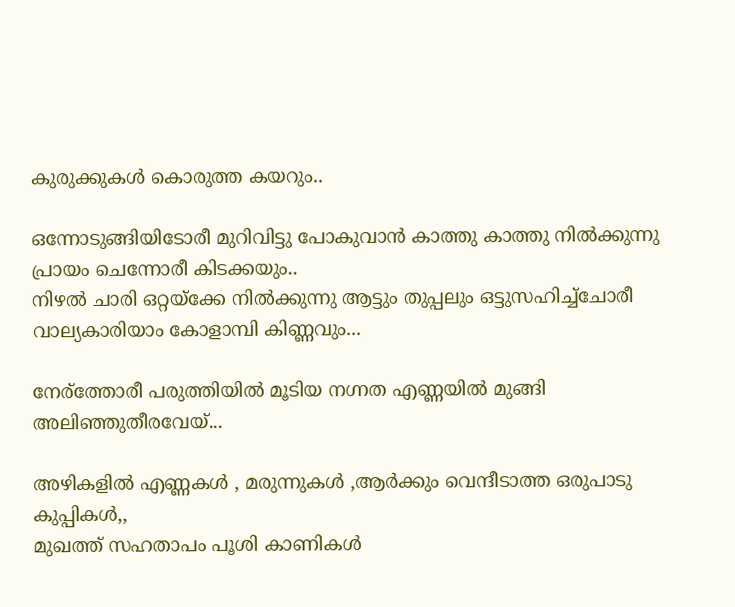കുരുക്കുകള്‍ കൊരുത്ത കയറും..

ഒന്നോടുങ്ങിയിടോരീ മുറിവിട്ടു പോകുവാന്‍ കാത്തു കാത്തു നില്‍ക്കുന്നു പ്രായം ചെന്നോരീ കിടക്കയും..
നിഴല്‍ ചാരി ഒറ്റയ്ക്കേ നില്‍ക്കുന്നു ആട്ടും തുപ്പലും ഒട്ടുസഹിച്ച്ചോരീ വാല്യകാരിയാം കോളാമ്പി കിണ്ണവും...

നേര്ത്തോരീ പരുത്തിയില്‍ മൂടിയ നഗ്നത എണ്ണയില്‍ മുങ്ങി അലിഞ്ഞുതീരവേയ്...

അഴികളില്‍ എണ്ണകള്‍ , മരുന്നുകള്‍ ,ആര്‍ക്കും വെന്ദീടാത്ത ഒരുപാടു കുപ്പികള്‍,,
മുഖത്ത് സഹതാപം പൂശി കാണികള്‍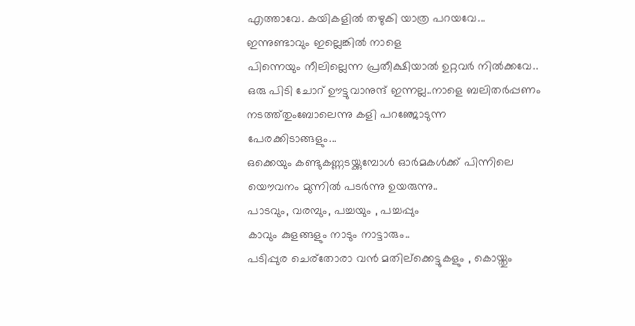എത്താവേ. കയികളില്‍ തഴുകി യാത്ര പറയവേ...
ഇന്നുണ്ടാവും ഇല്ലെങ്കില്‍ നാളെ
പിന്നെയും നീലില്ലെന്ന പ്രതീക്ഷിയാല്‍ ഉറ്റവര്‍ നില്‍ക്കവേ..
ഒരു പിടി ചോറ് ഊട്ടുവാനുന്ദ് ഇന്നല്ല..നാളെ ബലിതര്‍പ്പണം നടത്ത്തുംബോലെന്നു കളി പറഞ്ജോടുന്ന
പേരക്കിടാങ്ങളും...
ഒക്കെയും കണ്ടുകണ്ണടയ്ക്കുമ്പോള്‍ ഓര്‍മകള്‍ക്ക് പിന്നിലെ യൌവനം മുന്നില്‍ പടര്‍ന്നു ഉയരുന്നു..
പാടവും, വരമ്പും, പച്ചയും , പച്ചപ്പും
കാവും കുളങ്ങളും നാടും നാട്ടാരും..
പടിപ്പുര ചെര്തോരാ വന്‍ മതില്ക്കെട്ടുകളും , കൊയ്തും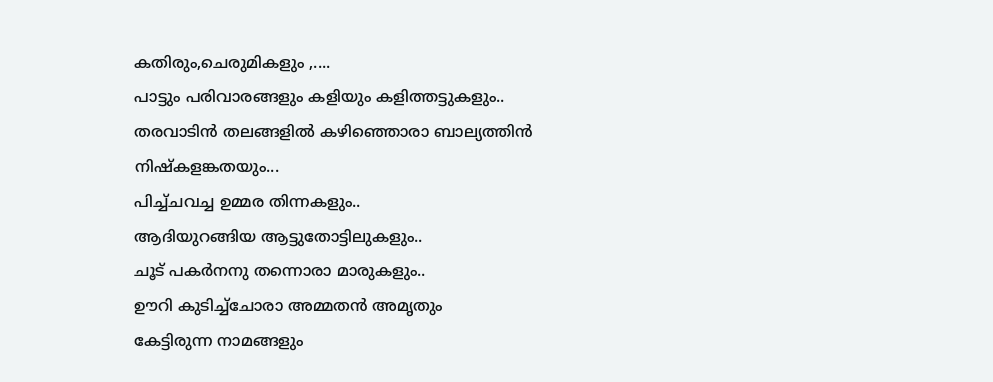കതിരും,ചെരുമികളും ,....
പാട്ടും പരിവാരങ്ങളും കളിയും കളിത്തട്ടുകളും..
തരവാടിന്‍ തലങ്ങളില്‍ കഴിഞ്ഞൊരാ ബാല്യത്തിന്‍ നിഷ്കളങ്കതയും...
പിച്ച്ചവച്ച ഉമ്മര തിന്നകളും..
ആദിയുറങ്ങിയ ആട്ടുതോട്ടിലുകളും..
ചൂട് പകര്‍നനു തന്നൊരാ മാരുകളും..
ഊറി കുടിച്ച്ചോരാ അമ്മതന്‍ അമൃതും
കേട്ടിരുന്ന നാമങ്ങളും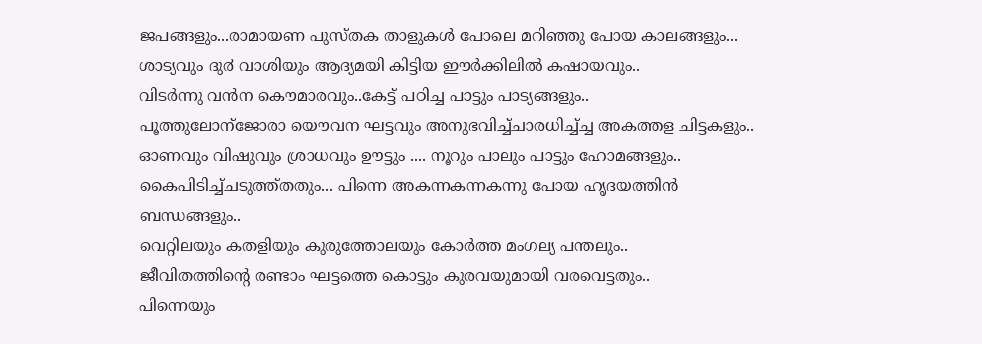ജപങ്ങളും...രാമായണ പുസ്തക താളുകള്‍ പോലെ മറിഞ്ഞു പോയ കാലങ്ങളും...
ശാട്യവും ദു൪ വാശിയും ആദ്യമയി കിട്ടിയ ഈര്‍ക്കിലില്‍ കഷായവും..
വിടര്‍ന്നു വന്‍ന കൌമാരവും..കേട്ട് പഠിച്ച പാട്ടും പാട്യങ്ങളും..
പൂത്തുലോന്ജോരാ യൌവന ഘട്ടവും അനുഭവിച്ച്ചാരധിച്ച്ച്ച അകത്തള ചിട്ടകളും..
ഓണവും വിഷുവും ശ്രാധവും ഊട്ടും .... നൂറും പാലും പാട്ടും ഹോമങ്ങളും..
കൈപിടിച്ച്ചടുത്ത്തതും... പിന്നെ അകന്നകന്നകന്നു പോയ ഹൃദയത്തിന്‍ ബന്ധങ്ങളും..
വെറ്റിലയും കതളിയും കുരുത്തോലയും കോര്‍ത്ത മംഗല്യ പന്തലും..
ജീവിതത്തിന്റെ രണ്ടാം ഘട്ടത്തെ കൊട്ടും കുരവയുമായി വരവെട്ടതും..
പിന്നെയും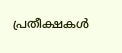പ്രതീക്ഷകള്‍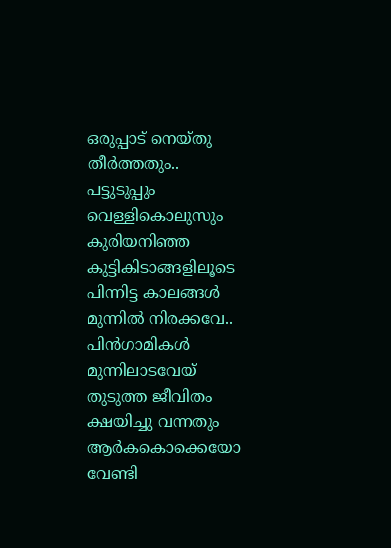ഒരുപ്പാട്‌ നെയ്തു തീര്‍ത്തതും..
പട്ടുടുപ്പും വെള്ളികൊലുസും കുരിയനിഞ്ഞ കുട്ടികിടാങ്ങളിലൂടെ
പിന്നിട്ട കാലങ്ങള്‍ മുന്നില്‍ നിരക്കവേ..
പിന്‍ഗാമികള്‍ മുന്നിലാടവേയ്
തുടുത്ത ജീവിതം ക്ഷയിച്ചു വന്നതും
ആര്‍കകൊക്കെയോ വേണ്ടി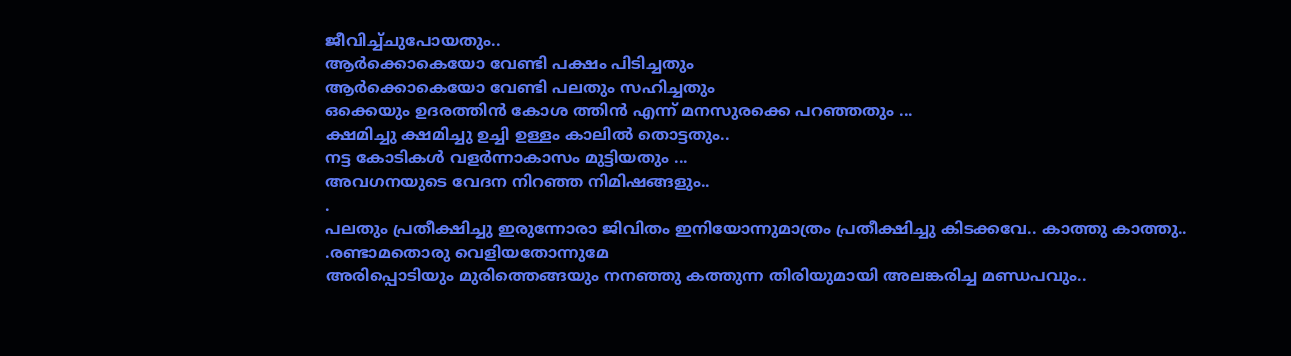ജീവിച്ച്ചുപോയതും..
ആര്‍ക്കൊകെയോ വേണ്ടി പക്ഷം പിടിച്ചതും
ആര്‍ക്കൊകെയോ വേണ്ടി പലതും സഹിച്ചതും
ഒക്കെയും ഉദരത്തിന്‍ കോശ ത്തിന്‍ എന്ന് മനസുരക്കെ പറഞ്ഞതും ...
ക്ഷമിച്ചു ക്ഷമിച്ചു ഉച്ചി ഉള്ളം കാലില്‍ തൊട്ടതും..
നട്ട കോടികള്‍ വളര്‍ന്നാകാസം മുട്ടിയതും ...
അവഗനയുടെ വേദന നിറഞ്ഞ നിമിഷങ്ങളും..
.
പലതും പ്രതീക്ഷിച്ചു ഇരുന്നോരാ ജിവിതം ഇനിയോന്നുമാത്രം പ്രതീക്ഷിച്ചു കിടക്കവേ.. കാത്തു കാത്തു..
.രണ്ടാമതൊരു വെളിയതോന്നുമേ
അരിപ്പൊടിയും മുരിത്തെങ്ങയും നനഞ്ഞു കത്തുന്ന തിരിയുമായി അലങ്കരിച്ച മണ്ഡപവും..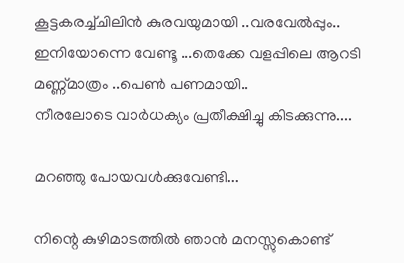കൂട്ടകരച്ച്ചിലിന്‍ കുരവയുമായി ..വരവേല്‍പ്പും..
ഇനിയോന്നെ വേണ്ടൂ ...തെക്കേ വളപ്പിലെ ആറടി മണ്ണ്മാത്രം ..പെണ്‍ പണമായി..
നീരലോടെ വാര്‍ധക്യം പ്രതീക്ഷിച്ചു കിടക്കുന്നു....

മറഞ്ഞു പോയവള്‍ക്കുവേണ്ടി...

നിന്റെ കുഴിമാടത്തില്‍ ഞാന്‍ മനസ്സുകൊണ്ട്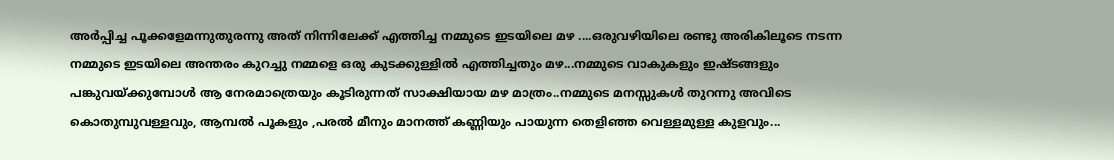അര്‍പ്പിച്ച പൂക്കളേമന്നുതുരന്നു അത് നിന്നിലേക്ക്‌ എത്തിച്ച നമ്മുടെ ഇടയിലെ മഴ ....ഒരുവഴിയിലെ രണ്ടു അരികിലൂടെ നടന്ന നമ്മുടെ ഇടയിലെ അന്തരം കുറച്ചു നമ്മളെ ഒരു കുടക്കുള്ളില്‍ എത്തിച്ചതും മഴ...നമ്മുടെ വാകുകളും ഇഷ്ടങ്ങളും പങ്കുവയ്ക്കുമ്പോള്‍ ആ നേരമാത്രെയും കൂടിരുന്നത് സാക്ഷിയായ മഴ മാത്രം..നമ്മുടെ മനസ്സുകള്‍ തുറന്നു അവിടെ കൊതുമ്പുവള്ളവും, ആമ്പല്‍ പൂകളും ,പരല്‍ മീനും മാനത്ത് കണ്ണിയും പായുന്ന തെളിഞ്ഞ വെള്ളമുള്ള കുളവും...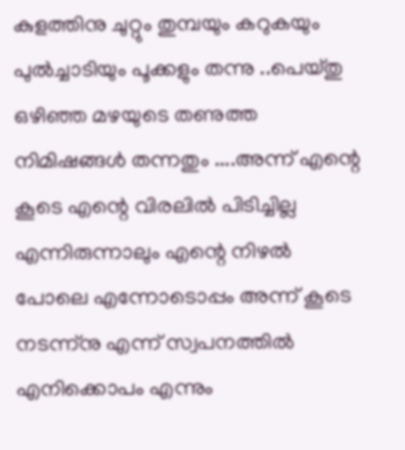കുളത്തിനു ചുറ്റും തുമ്പയും കറുകയും പുല്‍ച്ചാടിയും പൂക്കളും തന്നു ..പെയ്തു ഒഴിഞ്ഞ മഴയുടെ തണുത്ത നിമിഷങ്ങള്‍ തന്നതും ....അന്ന് എന്റെ കൂടെ എന്റെ വിരലില്‍ പിടിച്ചില്ല എന്നിരുന്നാലും എന്റെ നിഴല്‍ പോലെ എന്നോടൊപ്പം അന്ന് കൂടെ നടന്ന്നു എന്ന് സ്വപനത്തില്‍ എനിക്കൊപം എന്നും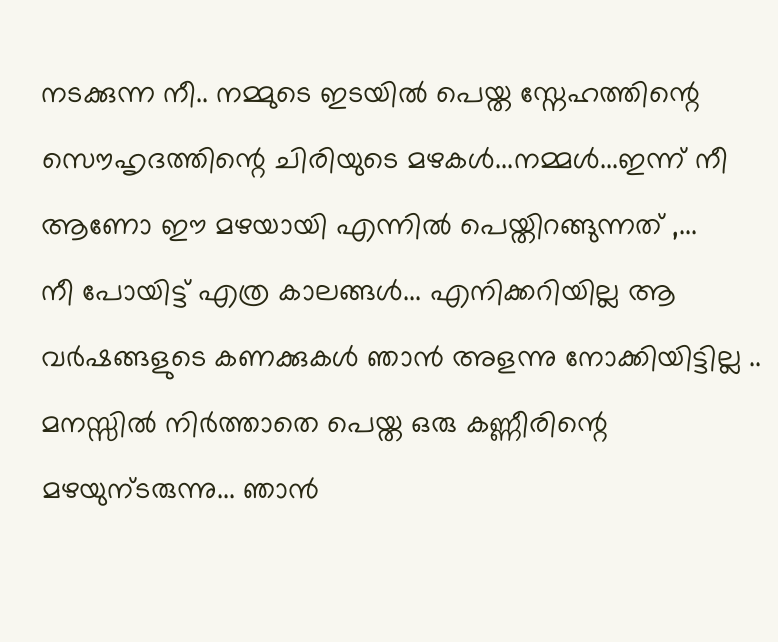നടക്കുന്ന നീ.. നമ്മുടെ ഇടയില്‍ പെയ്ത സ്നേഹത്തിന്റെ സൌഹൃദത്തിന്റെ ചിരിയുടെ മഴകള്‍...നമ്മള്‍...ഇന്ന് നീ ആണോ ഈ മഴയായി എന്നില്‍ പെയ്തിറങ്ങുന്നത് ,...
നീ പോയിട്ട് എത്ര കാലങ്ങള്‍... എനിക്കറിയില്ല ആ വര്‍ഷങ്ങളുടെ കണക്കുകള്‍ ഞാന്‍ അളന്നു നോക്കിയിട്ടില്ല .. മനസ്സില്‍ നിര്‍ത്താതെ പെയ്ത ഒരു കണ്ണീരിന്റെ മഴയുന്ടരുന്നു... ഞാന്‍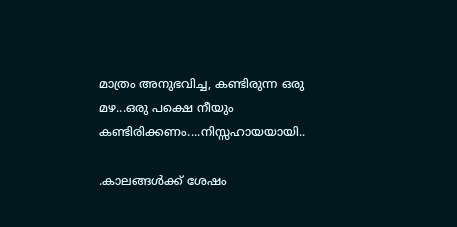മാത്രം അനുഭവിച്ച, കണ്ടിരുന്ന ഒരു മഴ...ഒരു പക്ഷെ നീയും കണ്ടിരിക്കണം....നിസ്സഹായയായി..

.കാലങ്ങള്‍ക്ക് ശേഷം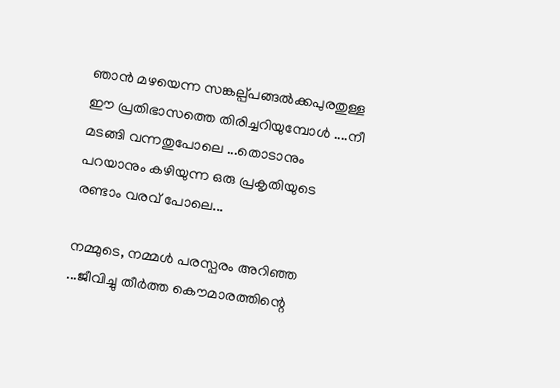ഞാന്‍ മഴയെന്ന സങ്കല്പ്പങ്ങല്‍ക്കപുരതുള്ള ഈ പ്രതിഭാസത്തെ തിരിച്ചറിയുമ്പോള്‍ ....നീ മടങ്ങി വന്നതുപോലെ ...തൊടാനും പറയാനും കഴിയുന്ന ഒരു പ്രകൃതിയുടെ രണ്ടാം വരവ് പോലെ...

നമ്മുടെ, നമ്മള്‍ പരസ്പരം അറിഞ്ഞ ...ജീവിച്ചു തീര്‍ത്ത കൌമാരത്തിന്റെ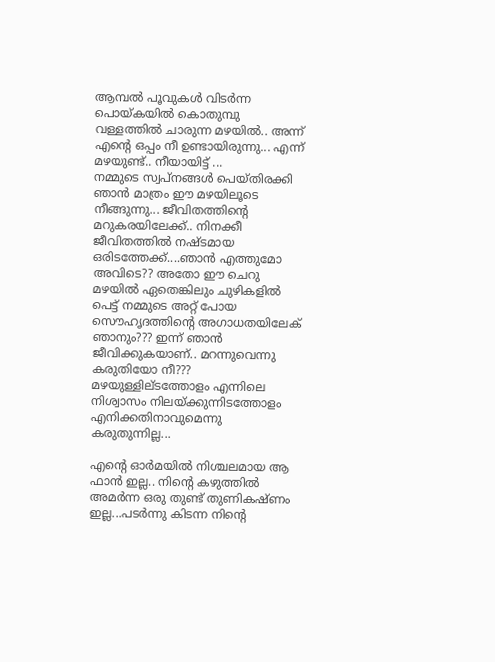ആമ്പല്‍ പൂവുകള്‍ വിടര്‍ന്ന പൊയ്കയില്‍ കൊതുമ്പു വള്ളത്തില്‍ ചാരുന്ന മഴയില്‍.. അന്ന് എന്റെ ഒപ്പം നീ ഉണ്ടായിരുന്നു... എന്ന് മഴയുണ്ട്.. നീയായിട്ട് ...
നമ്മുടെ സ്വപ്‌നങ്ങള്‍ പെയ്തിരക്കി ഞാന്‍ മാത്രം ഈ മഴയിലൂടെ നീങ്ങുന്നു... ജീവിതത്തിന്റെ മറുകരയിലേക്ക്.. നിനക്കീ ജീവിതത്തില്‍ നഷ്ടമായ ഒരിടത്തേക്ക്....ഞാന്‍ എത്തുമോ അവിടെ?? അതോ ഈ ചെറു മഴയില്‍ ഏതെങ്കിലും ചുഴികളില്‍ പെട്ട് നമ്മുടെ അറ്റ് പോയ സൌഹൃദത്തിന്റെ അഗാധതയിലേക് ഞാനും??? ഇന്ന് ഞാന്‍ ജീവിക്കുകയാണ്.. മറന്നുവെന്നു കരുതിയോ നീ??? മഴയുള്ളില്ടത്തോളം എന്നിലെ നിശ്വാസം നിലയ്ക്കുന്നിടത്തോളം എനിക്കതിനാവുമെന്നു കരുതുന്നില്ല...

എന്റെ ഓര്‍മയില്‍ നിശ്ചലമായ ആ ഫാന്‍ ഇല്ല.. നിന്റെ കഴുത്തില്‍ അമര്‍ന്ന ഒരു തുണ്ട് തുണികഷ്ണം ഇല്ല...പടര്‍ന്നു കിടന്ന നിന്റെ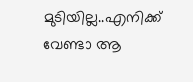മുടിയില്ല..എനിക്ക് വേണ്ടാ ആ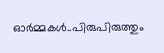ഓര്‍മ്മകള്‍..പിരുപിരുത്തും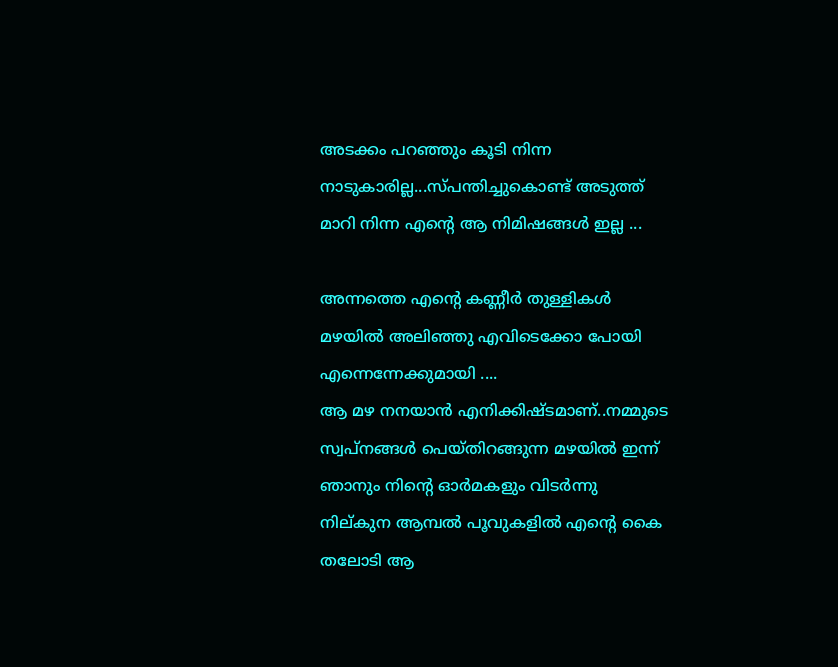അടക്കം പറഞ്ഞും കൂടി നിന്ന നാടുകാരില്ല...സ്പന്തിച്ചുകൊണ്ട് അടുത്ത് മാറി നിന്ന എന്റെ ആ നിമിഷങ്ങള്‍ ഇല്ല ...

അന്നത്തെ എന്റെ കണ്ണീര്‍ തുള്ളികള്‍ മഴയില്‍ അലിഞ്ഞു എവിടെക്കോ പോയി എന്നെന്നേക്കുമായി ....
ആ മഴ നനയാന്‍ എനിക്കിഷ്ടമാണ്..നമ്മുടെ സ്വപ്‌നങ്ങള്‍ പെയ്തിറങ്ങുന്ന മഴയില്‍ ഇന്ന് ഞാനും നിന്റെ ഓര്‍മകളും വിടര്‍ന്നു നില്കുന ആമ്പല്‍ പൂവുകളില്‍ എന്റെ കൈ തലോടി ആ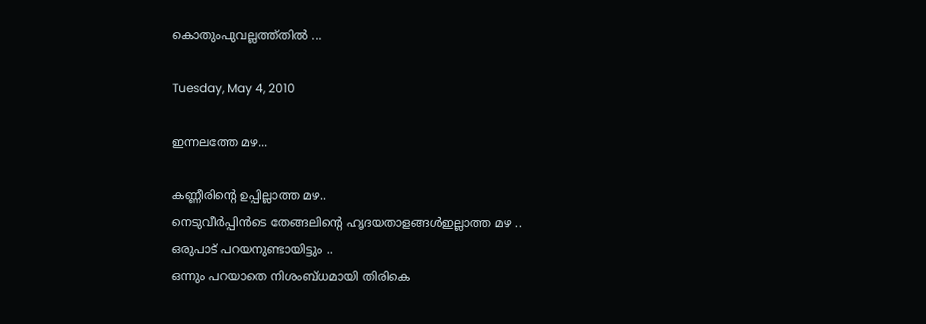കൊതുംപുവല്ലത്ത്തില്‍ ...

Tuesday, May 4, 2010

ഇന്നലത്തേ മഴ...

കണ്ണീരിന്റെ ഉപ്പില്ലാത്ത മഴ..
നെടുവീര്‍പ്പിന്‍ടെ തേങ്ങലിന്റെ ഹൃദയതാളങ്ങള്‍ഇല്ലാത്ത മഴ ..
ഒരുപാട് പറയനുണ്ടായിട്ടും ..
ഒന്നും പറയാതെ നിശംബ്ധമായി തിരികെ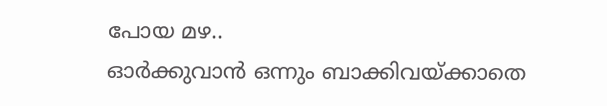പോയ മഴ..
ഓര്‍ക്കുവാന്‍ ഒന്നും ബാക്കിവയ്ക്കാതെ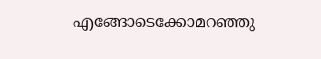എങ്ങോടെക്കോമറഞ്ഞു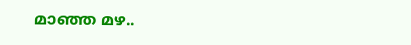മാഞ്ഞ മഴ..